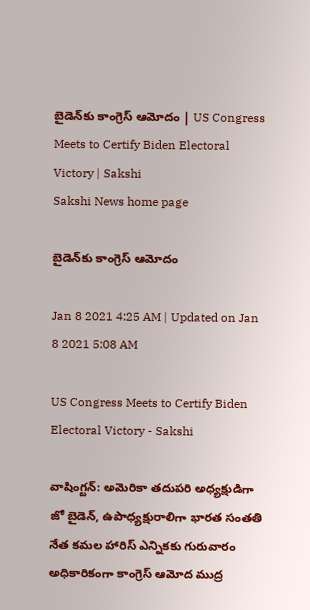బైడెన్‌కు కాంగ్రెస్‌ ఆమోదం | US Congress Meets to Certify Biden Electoral Victory | Sakshi
Sakshi News home page

బైడెన్‌కు కాంగ్రెస్‌ ఆమోదం

Jan 8 2021 4:25 AM | Updated on Jan 8 2021 5:08 AM

US Congress Meets to Certify Biden Electoral Victory - Sakshi

వాషింగ్టన్‌: అమెరికా తదుపరి అధ్యక్షుడిగా జో బైడెన్, ఉపాధ్యక్షురాలిగా భారత సంతతి నేత కమల హారిస్‌ ఎన్నికకు గురువారం అధికారికంగా కాంగ్రెస్‌ ఆమోద ముద్ర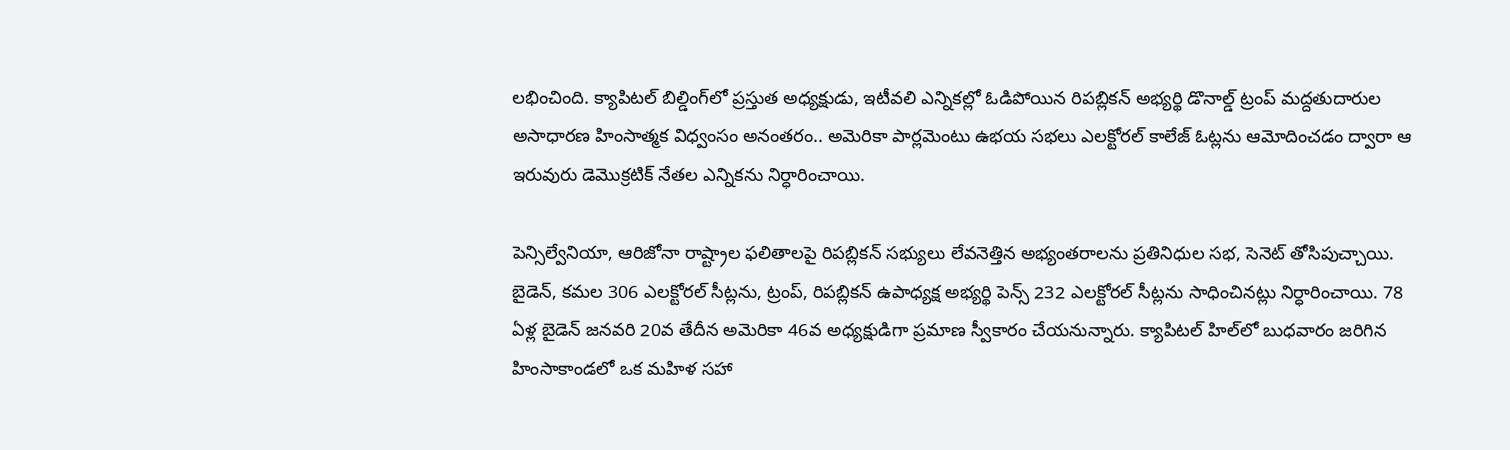లభించింది. క్యాపిటల్‌ బిల్డింగ్‌లో ప్రస్తుత అధ్యక్షుడు, ఇటీవలి ఎన్నికల్లో ఓడిపోయిన రిపబ్లికన్‌ అభ్యర్థి డొనాల్డ్‌ ట్రంప్‌ మద్దతుదారుల అసాధారణ హింసాత్మక విధ్వంసం అనంతరం.. అమెరికా పార్లమెంటు ఉభయ సభలు ఎలక్టోరల్‌ కాలేజ్‌ ఓట్లను ఆమోదించడం ద్వారా ఆ ఇరువురు డెమొక్రటిక్‌ నేతల ఎన్నికను నిర్ధారించాయి.

పెన్సిల్వేనియా, ఆరిజోనా రాష్ట్రాల ఫలితాలపై రిపబ్లికన్‌ సభ్యులు లేవనెత్తిన అభ్యంతరాలను ప్రతినిధుల సభ, సెనెట్‌ తోసిపుచ్చాయి. బైడెన్, కమల 306 ఎలక్టోరల్‌ సీట్లను, ట్రంప్, రిపబ్లికన్‌ ఉపాధ్యక్ష అభ్యర్థి పెన్స్‌ 232 ఎలక్టోరల్‌ సీట్లను సాధించినట్లు నిర్ధారించాయి. 78 ఏళ్ల బైడెన్‌ జనవరి 20వ తేదీన అమెరికా 46వ అధ్యక్షుడిగా ప్రమాణ స్వీకారం చేయనున్నారు. క్యాపిటల్‌ హిల్‌లో బుధవారం జరిగిన హింసాకాండలో ఒక మహిళ సహా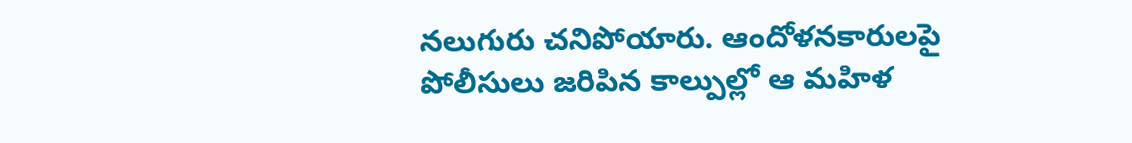నలుగురు చనిపోయారు. ఆందోళనకారులపై పోలీసులు జరిపిన కాల్పుల్లో ఆ మహిళ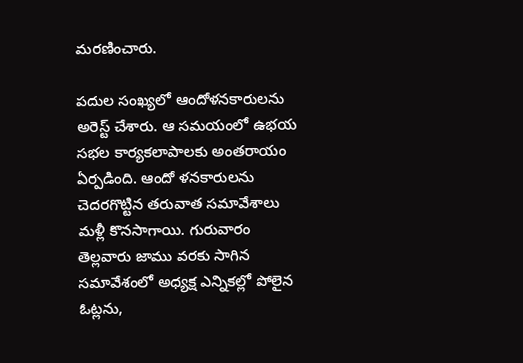మరణించారు.

పదుల సంఖ్యలో ఆందోళనకారులను అరెస్ట్‌ చేశారు. ఆ సమయంలో ఉభయ సభల కార్యకలాపాలకు అంతరాయం ఏర్పడింది. ఆందో ళనకారులను చెదరగొట్టిన తరువాత సమావేశాలు మళ్లీ కొనసాగాయి. గురువారం తెల్లవారు జాము వరకు సాగిన సమావేశంలో అధ్యక్ష ఎన్నికల్లో పోలైన ఓట్లను,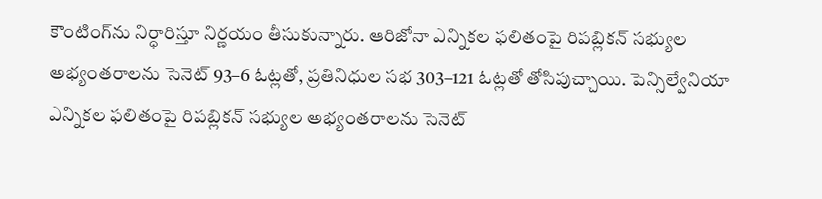కౌంటింగ్‌ను నిర్ధారిస్తూ నిర్ణయం తీసుకున్నారు. ఆరిజోనా ఎన్నికల ఫలితంపై రిపబ్లికన్‌ సభ్యుల అభ్యంతరాలను సెనెట్‌ 93–6 ఓట్లతో, ప్రతినిధుల సభ 303–121 ఓట్లతో తోసిపుచ్చాయి. పెన్సిల్వేనియా ఎన్నికల ఫలితంపై రిపబ్లికన్‌ సభ్యుల అభ్యంతరాలను సెనెట్‌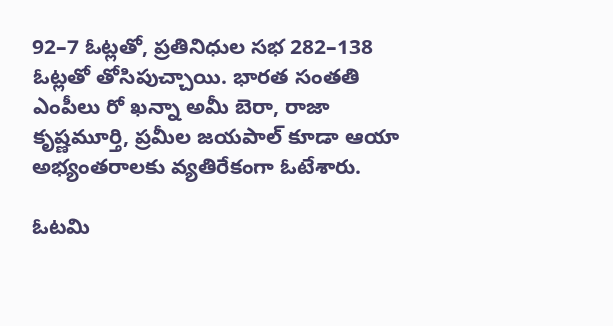92–7 ఓట్లతో, ప్రతినిధుల సభ 282–138 ఓట్లతో తోసిపుచ్చాయి. భారత సంతతి ఎంపీలు రో ఖన్నా అమీ బెరా, రాజా కృష్ణమూర్తి, ప్రమీల జయపాల్‌ కూడా ఆయా అభ్యంతరాలకు వ్యతిరేకంగా ఓటేశారు.

ఓటమి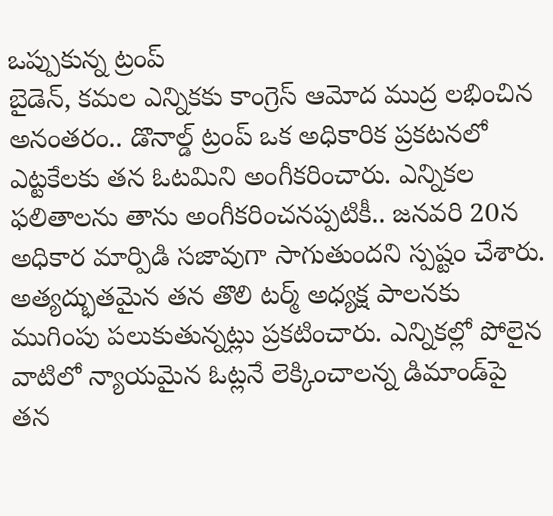ఒప్పుకున్న ట్రంప్‌
బైడెన్, కమల ఎన్నికకు కాంగ్రెస్‌ ఆమోద ముద్ర లభించిన అనంతరం.. డొనాల్డ్‌ ట్రంప్‌ ఒక అధికారిక ప్రకటనలో ఎట్టకేలకు తన ఓటమిని అంగీకరించారు. ఎన్నికల ఫలితాలను తాను అంగీకరించనప్పటికీ.. జనవరి 20న అధికార మార్పిడి సజావుగా సాగుతుందని స్పష్టం చేశారు. అత్యద్భుతమైన తన తొలి టర్మ్‌ అధ్యక్ష పాలనకు ముగింపు పలుకుతున్నట్లు ప్రకటించారు. ఎన్నికల్లో పోలైన వాటిలో న్యాయమైన ఓట్లనే లెక్కించాలన్న డిమాండ్‌పై తన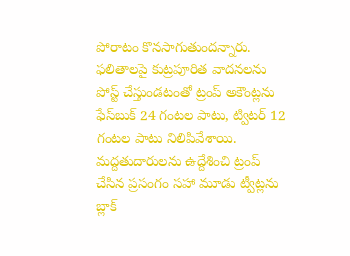పోరాటం కొనసాగుతుందన్నారు. ఫలితాలపై కుట్రపూరిత వాదనలను పోస్ట్‌ చేస్తుండటంతో ట్రంప్‌ అకౌంట్లను ఫేస్‌బుక్‌ 24 గంటల పాటు, ట్విటర్‌ 12 గంటల పాటు నిలిపివేశాయి. మద్దతుదారులను ఉద్దేశించి ట్రంప్‌ చేసిన ప్రసంగం సహా మూడు ట్వీట్లను బ్లాక్‌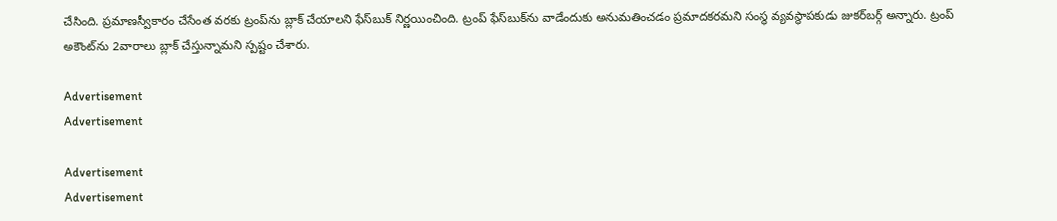చేసింది. ప్రమాణస్వీకారం చేసేంత వరకు ట్రంప్‌ను బ్లాక్‌ చేయాలని ఫేస్‌బుక్‌ నిర్ణయించింది. ట్రంప్‌ ఫేస్‌బుక్‌ను వాడేందుకు అనుమతించడం ప్రమాదకరమని సంస్థ వ్యవస్థాపకుడు జుకర్‌బర్గ్‌ అన్నారు. ట్రంప్‌ అకౌంట్‌ను 2వారాలు బ్లాక్‌ చేస్తున్నామని స్పష్టం చేశారు.

Advertisement
Advertisement

Advertisement
Advertisement